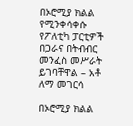በኦሮሚያ ክልል የሚንቀሳቀሱ የፖለቲካ ፓርቲዎች በጋራና በትብብር መንፈስ መሥራት ይገባቸዋል – አቶ ለማ መገርሳ

በኦሮሚያ ክልል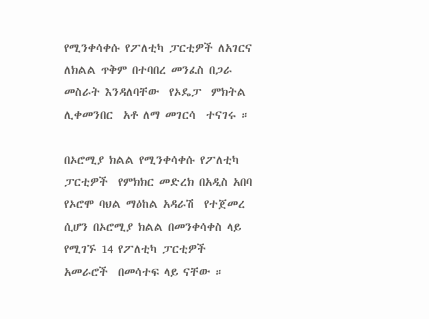የሚንቀሳቀሱ የፖለቲካ ፓርቲዎች ለአገርና ለክልል ጥቅም በተባበረ መንፈስ በጋራ መስራት እንዳለባቸው  የኦዴፓ  ምክትል  ሊቀመንበር  አቶ ለማ መገርሳ  ተናገሩ ።

በኦሮሚያ ክልል የሚንቀሳቀሱ የፖለቲካ ፓርቲዎች  የምክክር መድረክ በአዲስ አበባ የኦሮሞ ባህል ማዕከል አዳራሽ  የተጀመረ  ሲሆን በኦሮሚያ ክልል በመንቀሳቀስ ላይ የሚገኙ 14 የፖለቲካ ፓርቲዎች አመራሮች  በመሳተፍ ላይ ናቸው ።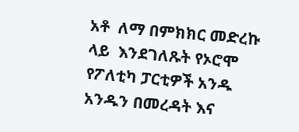አቶ  ለማ በምክክር መድረኩ ላይ  እንደገለጹት የኦሮሞ የፖለቲካ ፓርቲዎች አንዱ አንዱን በመረዳት እና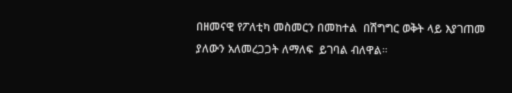በዘመናዊ የፖለቲካ መስመርን በመከተል  በሽግግር ወቅት ላይ እያገጠመ ያለውን አለመረጋጋት ለማለፍ  ይገባል ብለዋል።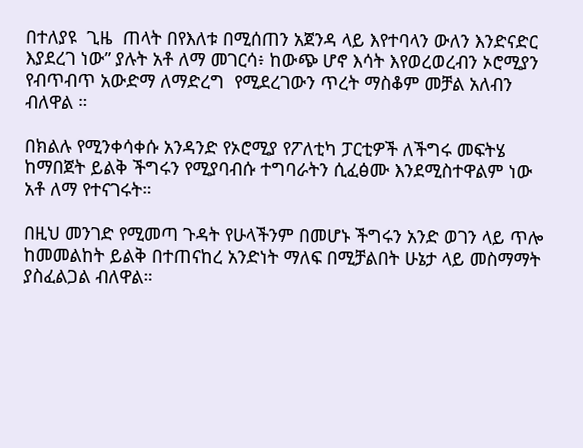በተለያዩ  ጊዜ  ጠላት በየእለቱ በሚሰጠን አጀንዳ ላይ እየተባላን ውለን እንድናድር እያደረገ ነው” ያሉት አቶ ለማ መገርሳ፥ ከውጭ ሆኖ እሳት እየወረወረብን ኦሮሚያን የብጥብጥ አውድማ ለማድረግ  የሚደረገውን ጥረት ማስቆም መቻል አለብን ብለዋል ።

በክልሉ የሚንቀሳቀሱ አንዳንድ የኦሮሚያ የፖለቲካ ፓርቲዎች ለችግሩ መፍትሄ ከማበጀት ይልቅ ችግሩን የሚያባብሱ ተግባራትን ሲፈፅሙ እንደሚስተዋልም ነው አቶ ለማ የተናገሩት።

በዚህ መንገድ የሚመጣ ጉዳት የሁላችንም በመሆኑ ችግሩን አንድ ወገን ላይ ጥሎ ከመመልከት ይልቅ በተጠናከረ አንድነት ማለፍ በሚቻልበት ሁኔታ ላይ መስማማት ያስፈልጋል ብለዋል።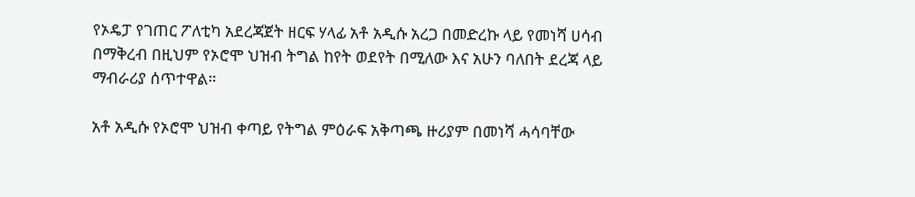የኦዴፓ የገጠር ፖለቲካ አደረጃጀት ዘርፍ ሃላፊ አቶ አዲሱ አረጋ በመድረኩ ላይ የመነሻ ሀሳብ በማቅረብ በዚህም የኦሮሞ ህዝብ ትግል ከየት ወደየት በሚለው እና አሁን ባለበት ደረጃ ላይ ማብራሪያ ሰጥተዋል።

አቶ አዲሱ የኦሮሞ ህዝብ ቀጣይ የትግል ምዕራፍ አቅጣጫ ዙሪያም በመነሻ ሓሳባቸው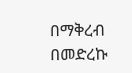በማቅረብ በመድረኩ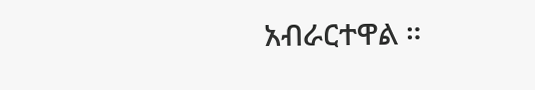አብራርተዋል ።